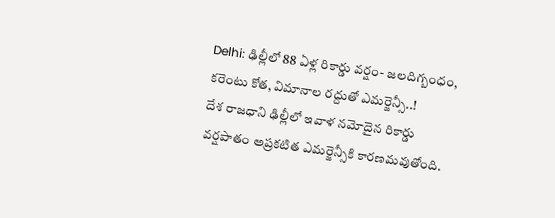Delhi: ఢిల్లీలో 88 ఏళ్ల రికార్డు వర్షం- జలదిగ్బంధం, కరెంటు కోత, విమానాల రద్దుతో ఎమర్జెన్సీ..!
దేశ రాజధాని ఢిల్లీలో ఇవాళ నమోదైన రికార్డు వర్షపాతం అప్రకటిత ఎమర్జెన్సీకి కారణమవుతోంది.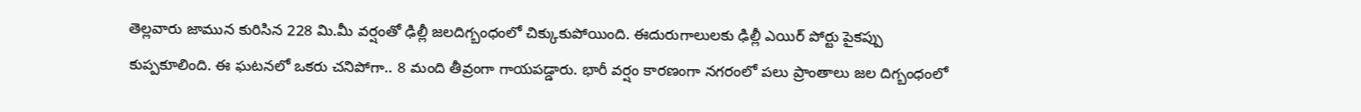తెల్లవారు జామున కురిసిన 228 మి.మీ వర్షంతో ఢిల్లీ జలదిగ్బంధంలో చిక్కుకుపోయింది. ఈదురుగాలులకు ఢిల్లీ ఎయిర్ పోర్టు పైకప్పు కుప్పకూలింది. ఈ ఘటనలో ఒకరు చనిపోగా.. 8 మంది తీవ్రంగా గాయపడ్డారు. భారీ వర్షం కారణంగా నగరంలో పలు ప్రాంతాలు జల దిగ్బంధంలో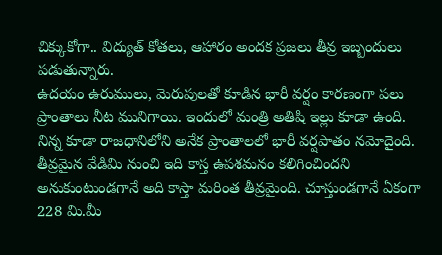చిక్కుకోగా.. విద్యుత్ కోతలు, ఆహారం అందక ప్రజలు తీవ్ర ఇబ్బందులు పడుతున్నారు.
ఉదయం ఉరుములు, మెరుపులతో కూడిన భారీ వర్షం కారణంగా పలు ప్రాంతాలు నీట మునిగాయి. ఇందులో మంత్రి అతిషి ఇల్లు కూడా ఉంది. నిన్న కూడా రాజధానిలోని అనేక ప్రాంతాలలో భారీ వర్షపాతం నమోదైంది. తీవ్రమైన వేడిమి నుంచి ఇది కాస్త ఉపశమనం కలిగించిందని అనుకుంటుండగానే అది కాస్తా మరింత తీవ్రమైంది. చూస్తుండగానే ఏకంగా 228 మి.మీ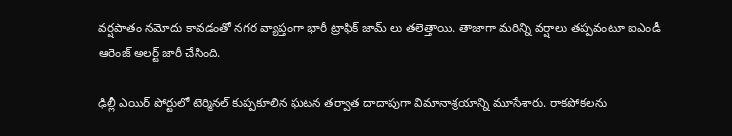వర్షపాతం నమోదు కావడంతో నగర వ్యాప్తంగా భారీ ట్రాఫిక్ జామ్ లు తలెత్తాయి. తాజాగా మరిన్ని వర్షాలు తప్పవంటూ ఐఎండీ ఆరెంజ్ అలర్ట్ జారీ చేసింది.

ఢిల్లీ ఎయిర్ పోర్టులో టెర్మినల్ కుప్పకూలిన ఘటన తర్వాత దాదాపుగా విమానాశ్రయాన్ని మూసేశారు. రాకపోకలను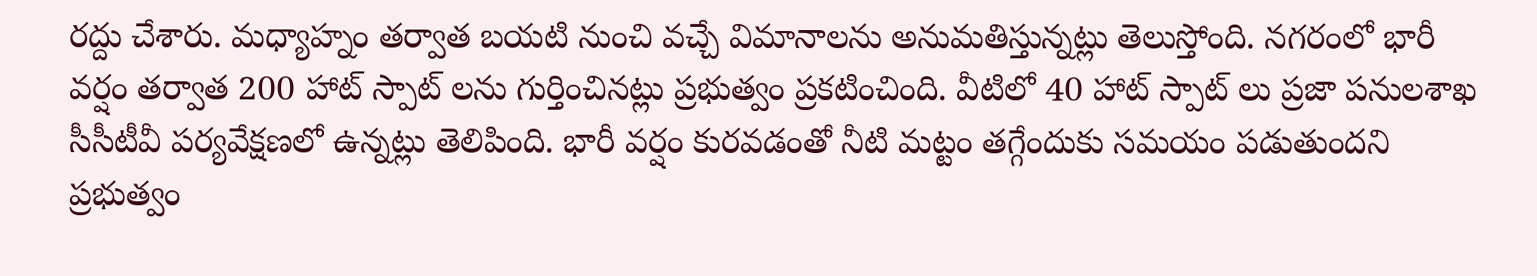రద్దు చేశారు. మధ్యాహ్నం తర్వాత బయటి నుంచి వచ్చే విమానాలను అనుమతిస్తున్నట్లు తెలుస్తోంది. నగరంలో భారీ వర్షం తర్వాత 200 హాట్ స్పాట్ లను గుర్తించినట్లు ప్రభుత్వం ప్రకటించింది. వీటిలో 40 హాట్ స్పాట్ లు ప్రజా పనులశాఖ సీసీటీవీ పర్యవేక్షణలో ఉన్నట్లు తెలిపింది. భారీ వర్షం కురవడంతో నీటి మట్టం తగ్గేందుకు సమయం పడుతుందని ప్రభుత్వం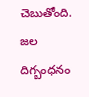చెబుతోంది. జల దిగ్బంధనం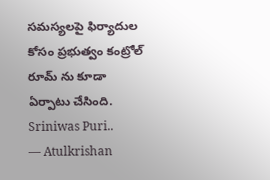సమస్యలపై ఫిర్యాదుల కోసం ప్రభుత్వం కంట్రోల్ రూమ్ ను కూడా ఏర్పాటు చేసింది.
Sriniwas Puri..
— Atulkrishan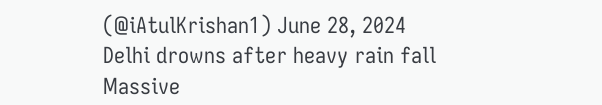(@iAtulKrishan1) June 28, 2024
Delhi drowns after heavy rain fall
Massive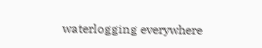waterlogging everywhere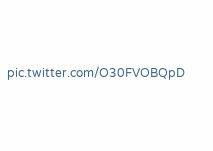pic.twitter.com/O30FVOBQpD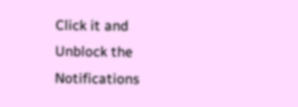Click it and Unblock the Notifications